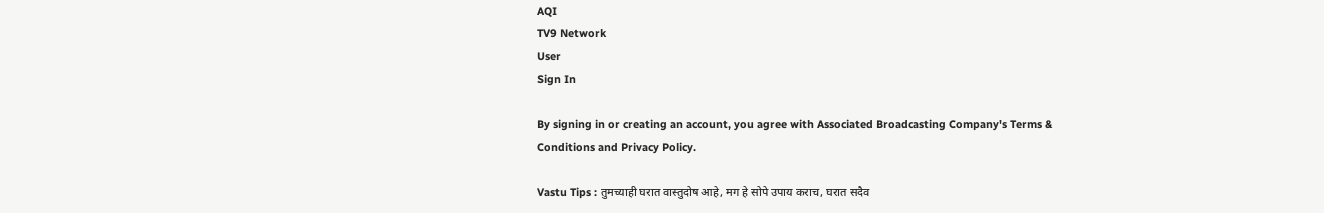AQI
TV9 Network
User
Sign In

By signing in or creating an account, you agree with Associated Broadcasting Company's Terms & Conditions and Privacy Policy.

Vastu Tips : तुमच्याही घरात वास्तुदोष आहे, मग हे सोपे उपाय कराच, घरात सदैव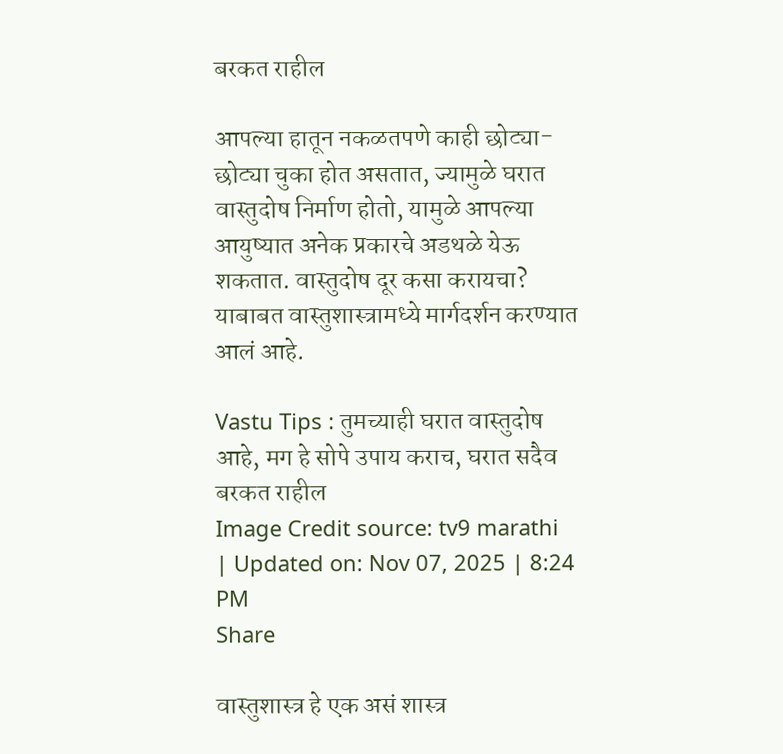बरकत राहील

आपल्या हातून नकळतपणे काही छोट्या-छोट्या चुका होत असतात, ज्यामुळे घरात वास्तुदोष निर्माण होतो, यामुळे आपल्या आयुष्यात अनेक प्रकारचे अडथळे येऊ शकतात. वास्तुदोष दूर कसा करायचा? याबाबत वास्तुशास्त्रामध्ये मार्गदर्शन करण्यात आलं आहे.

Vastu Tips : तुमच्याही घरात वास्तुदोष आहे, मग हे सोपे उपाय कराच, घरात सदैव बरकत राहील
Image Credit source: tv9 marathi
| Updated on: Nov 07, 2025 | 8:24 PM
Share

वास्तुशास्त्र हे एक असं शास्त्र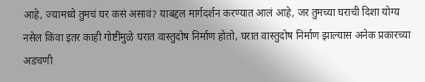आहे, ज्यामध्ये तुमचं घर कसं असावं? याबद्दल मार्गदर्शन करण्यात आलं आहे, जर तुमच्या घराची दिशा योग्य नसेल किंवा इतर काही गोष्टींमुळे घरात वास्तुदोष निर्माण होतो, घरात वास्तुदोष निर्माण झाल्यास अनेक प्रकारच्या अडचणी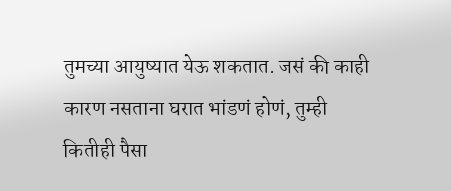तुमच्या आयुष्यात येऊ शकतात. जसं की काही कारण नसताना घरात भांडणं होणं, तुम्ही कितीही पैसा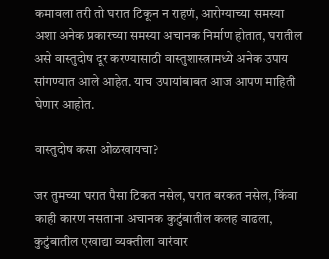कमावला तरी तो घरात टिकून न राहणं, आरोग्याच्या समस्या अशा अनेक प्रकारच्या समस्या अचानक निर्माण होतात, घरातील असे वास्तुदोष दूर करण्यासाठी वास्तुशास्त्रामध्ये अनेक उपाय सांगण्यात आले आहेत. याच उपायांबाबत आज आपण माहिती घेणार आहोत.

वास्तुदोष कसा ओळखायचा?

जर तुमच्या घरात पैसा टिकत नसेल, घरात बरकत नसेल, किंवा काही कारण नसताना अचानक कुटुंबातील कलह वाढला, कुटुंबातील एखाद्या व्यक्तीला वारंवार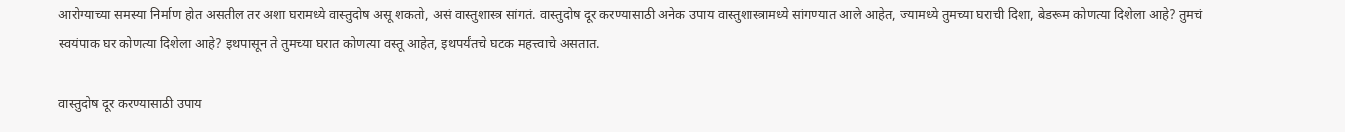आरोग्याच्या समस्या निर्माण होत असतील तर अशा घरामध्ये वास्तुदोष असू शकतो, असं वास्तुशास्त्र सांगतं. वास्तुदोष दूर करण्यासाठी अनेक उपाय वास्तुशास्त्रामध्ये सांगण्यात आले आहेत, ज्यामध्ये तुमच्या घराची दिशा, बेडरूम कोणत्या दिशेला आहे? तुमचं स्वयंपाक घर कोणत्या दिशेला आहे? इथपासून ते तुमच्या घरात कोणत्या वस्तू आहेत, इथपर्यंतचे घटक महत्त्वाचे असतात.

वास्तुदोष दूर करण्यासाठी उपाय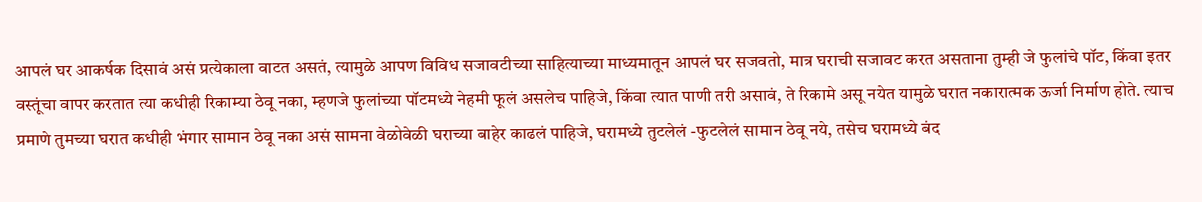आपलं घर आकर्षक दिसावं असं प्रत्येकाला वाटत असतं, त्यामुळे आपण विविध सजावटीच्या साहित्याच्या माध्यमातून आपलं घर सजवतो, मात्र घराची सजावट करत असताना तुम्ही जे फुलांचे पॉट, किंवा इतर वस्तूंचा वापर करतात त्या कधीही रिकाम्या ठेवू नका, म्हणजे फुलांच्या पॉटमध्ये नेहमी फूलं असलेच पाहिजे, किंवा त्यात पाणी तरी असावं, ते रिकामे असू नयेत यामुळे घरात नकारात्मक ऊर्जा निर्माण होते. त्याच प्रमाणे तुमच्या घरात कधीही भंगार सामान ठेवू नका असं सामना वेळोवेळी घराच्या बाहेर काढलं पाहिजे, घरामध्ये तुटलेलं -फुटलेलं सामान ठेवू नये, तसेच घरामध्ये बंद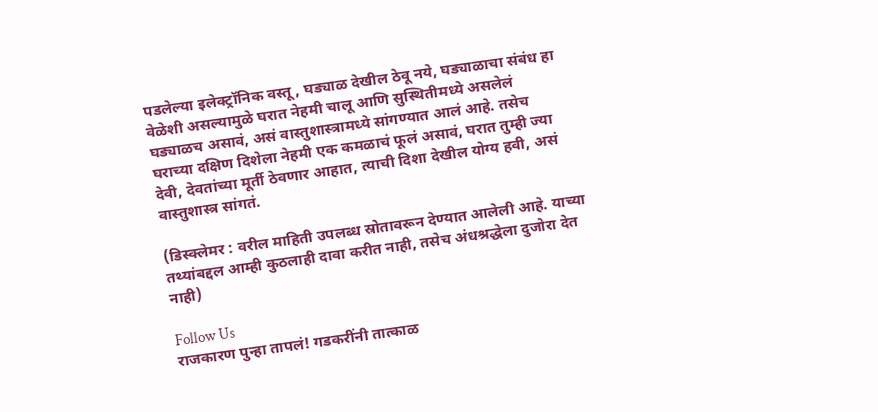पडलेल्या इलेक्ट्रॉनिक वस्तू, घड्याळ देखील ठेवू नये, घड्याळाचा संबंध हा वेळेशी असल्यामुळे घरात नेहमी चालू आणि सुस्थितीमध्ये असलेलं घड्याळच असावं, असं वास्तुशास्त्रामध्ये सांगण्यात आलं आहे. तसेच घराच्या दक्षिण दिशेला नेहमी एक कमळाचं फूलं असावं, घरात तुम्ही ज्या देवी, देवतांच्या मूर्ती ठेवणार आहात, त्याची दिशा देखील योग्य हवी, असं वास्तुशास्त्र सांगतं.

(डिस्क्लेमर : वरील माहिती उपलब्ध स्रोतावरून देण्यात आलेली आहे. याच्या तथ्यांबद्दल आम्ही कुठलाही दावा करीत नाही, तसेच अंधश्रद्धेला दुजोरा देत नाही)

Follow Us
राजकारण पुन्हा तापलं! गडकरींनी तात्काळ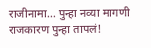राजीनामा... पुन्हा नव्या मागणी
राजकारण पुन्हा तापलं!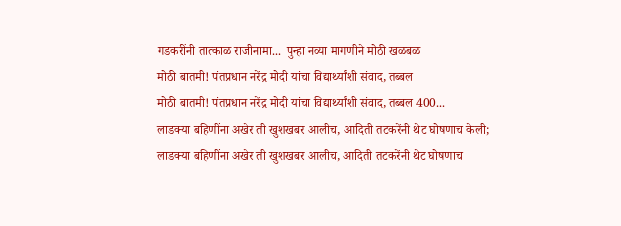गडकरींनी तात्काळ राजीनामा...  पुन्हा नव्या मागणीने मोठी खळबळ
मोठी बातमी! पंतप्रधान नरेंद्र मोदी यांचा विद्यार्थ्यांशी संवाद, तब्बल
मोठी बातमी! पंतप्रधान नरेंद्र मोदी यांचा विद्यार्थ्यांशी संवाद, तब्बल 400...
लाडक्या बहिणींना अखेर ती खुशखबर आलीच, आदिती तटकरेंनी थेट घोषणाच केली;
लाडक्या बहिणींना अखेर ती खुशखबर आलीच, आदिती तटकरेंनी थेट घोषणाच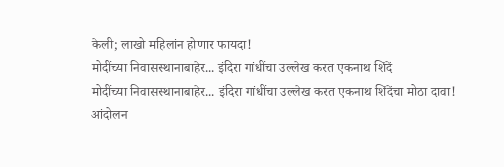केली; लाखो महिलांन होणार फायदा!
मोदींच्या निवासस्थानाबाहेर... इंदिरा गांधींचा उल्लेख करत एकनाथ शिंदें
मोदींच्या निवासस्थानाबाहेर... इंदिरा गांधींचा उल्लेख करत एकनाथ शिंदेंचा मोठा दावा!
आंदोलन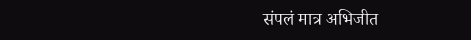संपलं मात्र अभिजीत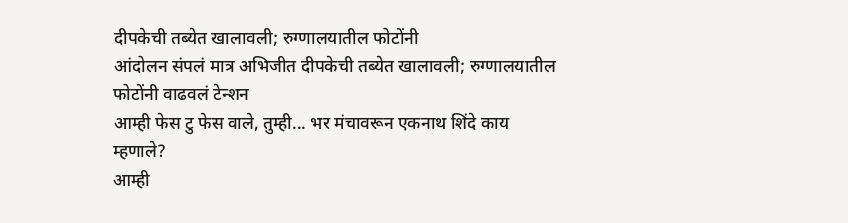दीपकेची तब्येत खालावली; रुग्णालयातील फोटोंनी
आंदोलन संपलं मात्र अभिजीत दीपकेची तब्येत खालावली; रुग्णालयातील फोटोंनी वाढवलं टेन्शन
आम्ही फेस टु फेस वाले, तुम्ही... भर मंचावरून एकनाथ शिंदे काय म्हणाले?
आम्ही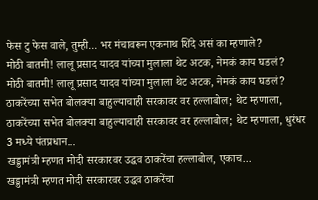फेस टु फेस वाले, तुम्ही... भर मंचावरून एकनाथ शिंदे असं का म्हणाले?
मोठी बातमी! लालू प्रसाद यादव यांच्या मुलाला थेट अटक, नेमकं काय घडलं?
मोठी बातमी! लालू प्रसाद यादव यांच्या मुलाला थेट अटक, नेमकं काय घडलं?
ठाकरेंच्या सभेत बोलक्या बाहुल्याचाही सरकावर वर हल्लाबोल; थेट म्हणाला,
ठाकरेंच्या सभेत बोलक्या बाहुल्याचाही सरकावर वर हल्लाबोल; थेट म्हणाला, धुरंधर 3 मध्ये पंतप्रधान...
खड्डामंत्री म्हणत मोदी सरकारवर उद्धव ठाकरेंचा हल्लाबोल, एकाच...
खड्डामंत्री म्हणत मोदी सरकारवर उद्धव ठाकरेंचा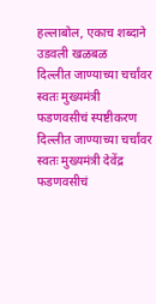हल्लाबोल, एकाच शब्दाने उडवली खळबळ
दिल्लीत जाण्याच्या चर्चांवर स्वतः मुख्यमंत्री फडणवसीचं स्पष्टीकरण
दिल्लीत जाण्याच्या चर्चांवर स्वतः मुख्यमंत्री देवेंद्र फडणवसीचं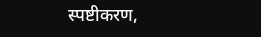स्पष्टीकरण,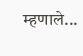म्हणाले...